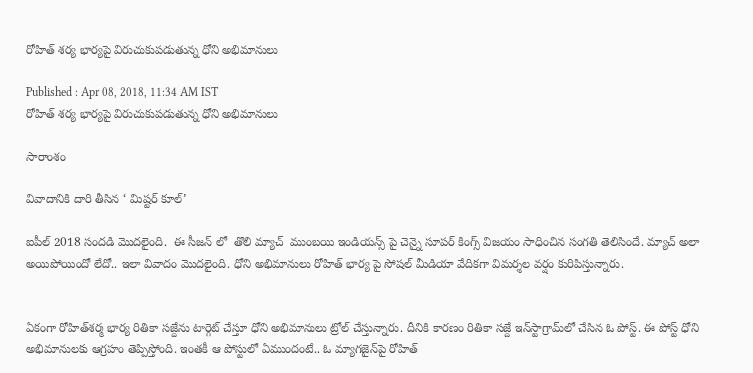రోహిత్ శర్య భార్యపై విరుచుకుపడుతున్న ధోని అభిమానులు

Published : Apr 08, 2018, 11:34 AM IST
రోహిత్ శర్య భార్యపై విరుచుకుపడుతున్న ధోని అభిమానులు

సారాంశం

వివాదానికి దారి తీసిన ‘ మిష్టర్ కూల్’

ఐపీల్ 2018 సందడి మొదలైంది.  ఈ సీజన్ లో  తొలి మ్యాచ్  ముంబయి ఇండియన్స్ పై చెన్నై సూపర్ కింగ్స్ విజయం సాధించిన సంగతి తెలిసిందే. మ్యాచ్ అలా అయిపోయిందో లేదో.. ఇలా వివాదం మొదలైంది. ధోని అభిమానులు రోహిత్ భార్య పై సోషల్ మీడియా వేదికగా విమర్శల వర్షం కురిపిస్తున్నారు.


ఏకంగా రోహిత్‌శర్మ భార్య రితికా సజ్దేను టార్గెట్‌ చేస్తూ ధోని అభిమానులు ట్రోల్‌ చేస్తున్నారు. దీనికి కారణం రితికా సజ్దే ఇన్‌స్టాగ్రామ్‌లో చేసిన ఓ పోస్ట్‌. ఈ పోస్ట్‌ ధోని అభిమానులకు ఆగ్రహం తెప్పిస్తోంది. ఇంతకీ ఆ పోస్టులో ఏముందంటే.. ఓ మ్యాగజైన్‌పై రోహిత్‌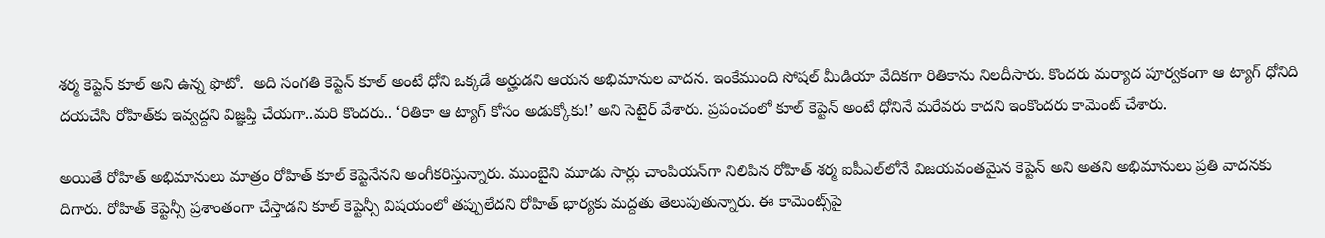శర్మ కెప్టెన్‌ కూల్‌ అని ఉన్న ఫొటో.  అది సంగతి కెప్టెన్‌ కూల్‌ అంటే ధోని ఒక్కడే అర్హుడని ఆయన అభిమానుల వాదన. ఇంకేముంది సోషల్‌ మీడియా వేదికగా రితికాను నిలదీసారు. కొందరు మర్యాద పూర్వకంగా ఆ ట్యాగ్‌ ధోనిది దయచేసి రోహిత్‌కు ఇవ్వద్దని విజ్ఞప్తి చేయగా..మరి కొందరు.. ‘రితికా ఆ ట్యాగ్‌ కోసం అడుక్కోకు!’ అని సెటైర్‌ వేశారు. ప్రపంచంలో కూల్‌ కెప్టెన్‌ అంటే ధోనినే మరేవరు కాదని ఇంకొందరు కామెంట్‌ చేశారు.

అయితే రోహిత్‌ అభిమానులు మాత్రం రోహిత్‌ కూల్‌ కెప్టెనేనని అంగీకరిస్తున్నారు. ముంబైని మూడు సార్లు చాంపియన్‌గా నిలిపిన రోహిత్‌ శర్మ ఐపీఎల్‌లోనే విజయవంతమైన కెప్టెన్‌ అని అతని అభిమానులు ప్రతి వాదనకు దిగారు. రోహిత్‌ కెప్టెన్సీ ప్రశాంతంగా చేస్తాడని కూల్‌ కెప్టెన్సీ విషయంలో తప్పులేదని రోహిత్‌ భార్యకు మద్దతు తెలుపుతున్నారు. ఈ కామెంట్స్‌పై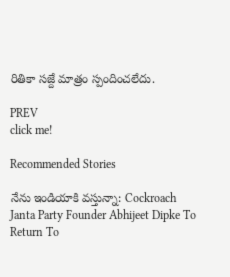రితికా సజ్దే మాత్రం స్పందించలేదు.

PREV
click me!

Recommended Stories

నేను ఇండియాకి వస్తున్నా: Cockroach Janta Party Founder Abhijeet Dipke To Return To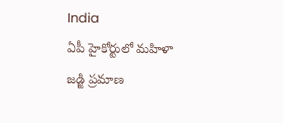India
ఏపీ హైకోర్టులో మహిళా జడ్జి ప్రమాణ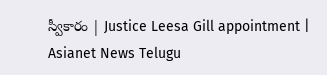స్వీకారం | Justice Leesa Gill appointment | Asianet News Telugu